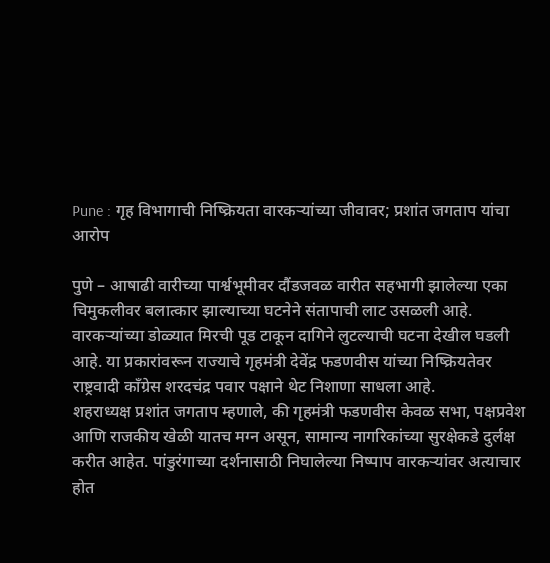Pune : गृह विभागाची निष्क्रियता वारकऱ्यांच्या जीवावर; प्रशांत जगताप यांचा आरोप

पुणे – आषाढी वारीच्या पार्श्वभूमीवर दौंडजवळ वारीत सहभागी झालेल्या एका चिमुकलीवर बलात्कार झाल्याच्या घटनेने संतापाची लाट उसळली आहे. वारकऱ्यांच्या डोळ्यात मिरची पूड टाकून दागिने लुटल्याची घटना देखील घडली आहे. या प्रकारांवरून राज्याचे गृहमंत्री देवेंद्र फडणवीस यांच्या निष्क्रियतेवर राष्ट्रवादी काँग्रेस शरदचंद्र पवार पक्षाने थेट निशाणा साधला आहे.
शहराध्यक्ष प्रशांत जगताप म्हणाले, की गृहमंत्री फडणवीस केवळ सभा, पक्षप्रवेश आणि राजकीय खेळी यातच मग्न असून, सामान्य नागरिकांच्या सुरक्षेकडे दुर्लक्ष करीत आहेत. पांडुरंगाच्या दर्शनासाठी निघालेल्या निष्पाप वारकऱ्यांवर अत्याचार होत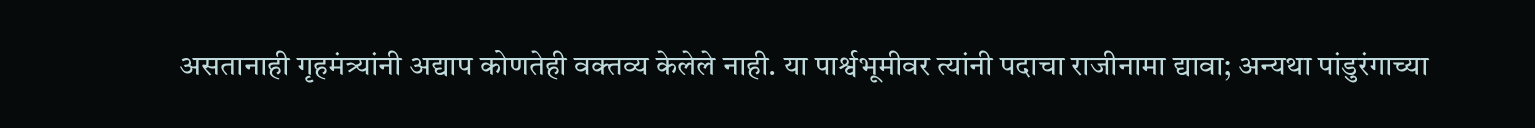असतानाही गृहमंत्र्यांनी अद्याप कोणतेही वक्तव्य केलेले नाही. या पार्श्वभूमीवर त्यांनी पदाचा राजीनामा द्यावा; अन्यथा पांडुरंगाच्या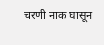चरणी नाक घासून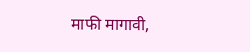माफी मागावी,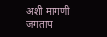अशी मागणी जगताप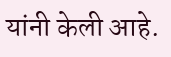यांनी केली आहे.